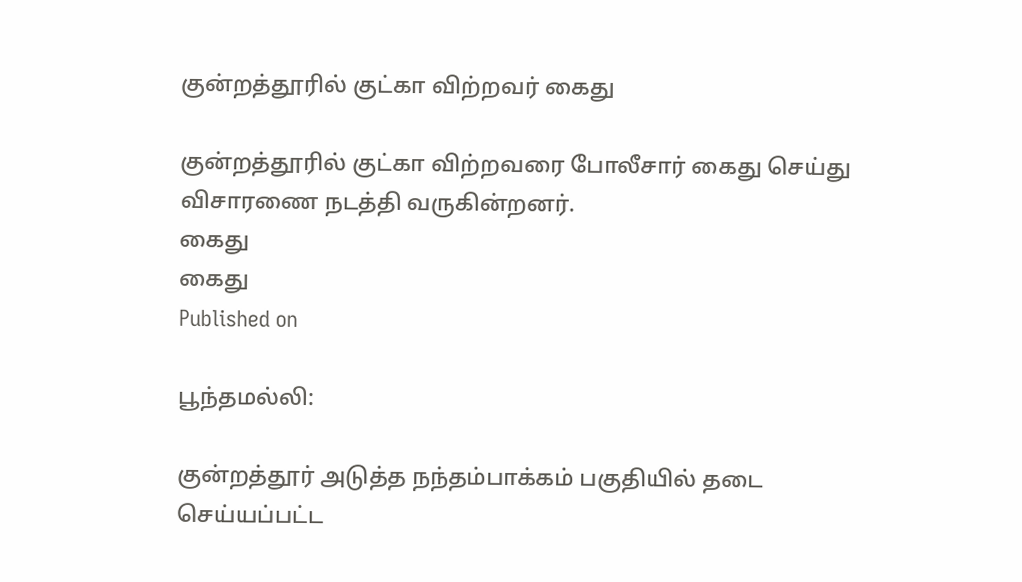குன்றத்தூரில் குட்கா விற்றவர் கைது

குன்றத்தூரில் குட்கா விற்றவரை போலீசார் கைது செய்து விசாரணை நடத்தி வருகின்றனர்.
கைது
கைது
Published on

பூந்தமல்லி:

குன்றத்தூர் அடுத்த நந்தம்பாக்கம் பகுதியில் தடை செய்யப்பட்ட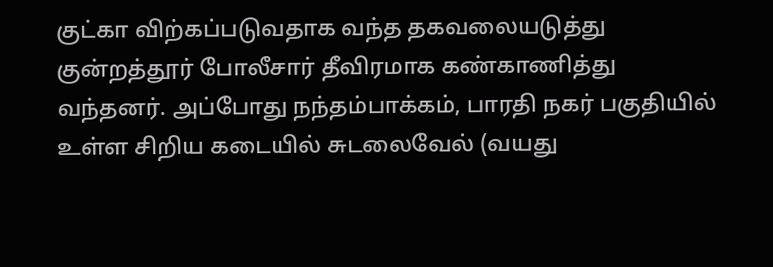குட்கா விற்கப்படுவதாக வந்த தகவலையடுத்து குன்றத்தூர் போலீசார் தீவிரமாக கண்காணித்து வந்தனர். அப்போது நந்தம்பாக்கம், பாரதி நகர் பகுதியில் உள்ள சிறிய கடையில் சுடலைவேல் (வயது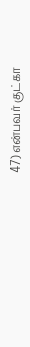47) என்பவர் குட்கா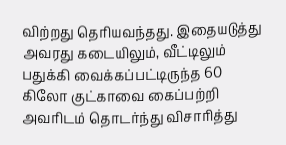விற்றது தெரியவந்தது. இதையடுத்து அவரது கடையிலும், வீட்டிலும் பதுக்கி வைக்கப்பட்டிருந்த 60 கிலோ குட்காவை கைப்பற்றி அவரிடம் தொடர்ந்து விசாரித்து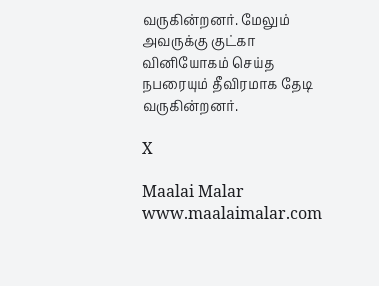வருகின்றனர். மேலும் அவருக்கு குட்கா வினியோகம் செய்த நபரையும் தீவிரமாக தேடி வருகின்றனர்.

X

Maalai Malar
www.maalaimalar.com